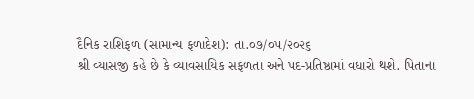દૈનિક રાશિફળ (સામાન્ય ફળાદેશ): તા.૦૭/૦૫/૨૦૨૬
શ્રી વ્યાસજી કહે છે કે વ્યાવસાયિક સફળતા અને પદ-પ્રતિષ્ઠામાં વધારો થશે. પિતાના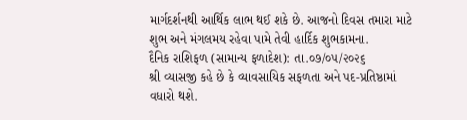માર્ગદર્શનથી આર્થિક લાભ થઈ શકે છે. આજનો દિવસ તમારા માટે શુભ અને મંગલમય રહેવા પામે તેવી હાર્દિક શુભકામના.
દૈનિક રાશિફળ (સામાન્ય ફળાદેશ): તા.૦૭/૦૫/૨૦૨૬
શ્રી વ્યાસજી કહે છે કે વ્યાવસાયિક સફળતા અને પદ-પ્રતિષ્ઠામાં વધારો થશે.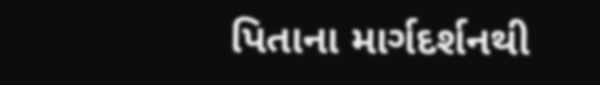પિતાના માર્ગદર્શનથી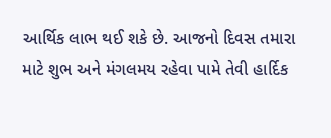આર્થિક લાભ થઈ શકે છે. આજનો દિવસ તમારા માટે શુભ અને મંગલમય રહેવા પામે તેવી હાર્દિક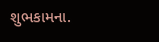શુભકામના.